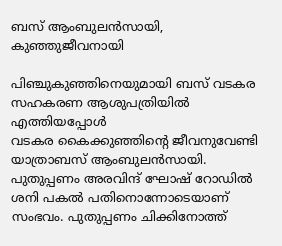ബസ് ആംബുലൻസായി, കുഞ്ഞുജീവനായി

പിഞ്ചുകുഞ്ഞിനെയുമായി ബസ് വടകര സഹകരണ ആശുപത്രിയിൽ എത്തിയപ്പോൾ
വടകര കൈക്കുഞ്ഞിന്റെ ജീവനുവേണ്ടി യാത്രാബസ് ആംബുലൻസായി. പുതുപ്പണം അരവിന്ദ് ഘോഷ് റോഡിൽ ശനി പകൽ പതിനൊന്നോടെയാണ് സംഭവം. പുതുപ്പണം ചിക്കിനോത്ത്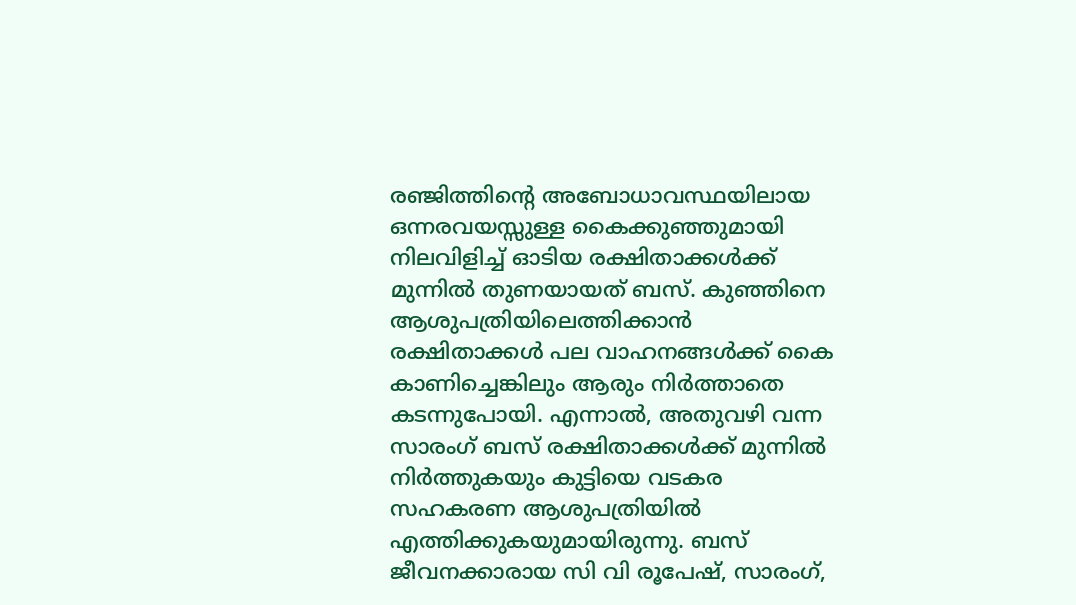രഞ്ജിത്തിന്റെ അബോധാവസ്ഥയിലായ ഒന്നരവയസ്സുള്ള കൈക്കുഞ്ഞുമായി നിലവിളിച്ച് ഓടിയ രക്ഷിതാക്കൾക്ക് മുന്നിൽ തുണയായത് ബസ്. കുഞ്ഞിനെ ആശുപത്രിയിലെത്തിക്കാൻ രക്ഷിതാക്കൾ പല വാഹനങ്ങൾക്ക് കൈ കാണിച്ചെങ്കിലും ആരും നിർത്താതെ കടന്നുപോയി. എന്നാൽ, അതുവഴി വന്ന സാരംഗ് ബസ് രക്ഷിതാക്കൾക്ക് മുന്നിൽ നിർത്തുകയും കുട്ടിയെ വടകര സഹകരണ ആശുപത്രിയിൽ എത്തിക്കുകയുമായിരുന്നു. ബസ് ജീവനക്കാരായ സി വി രൂപേഷ്, സാരംഗ്,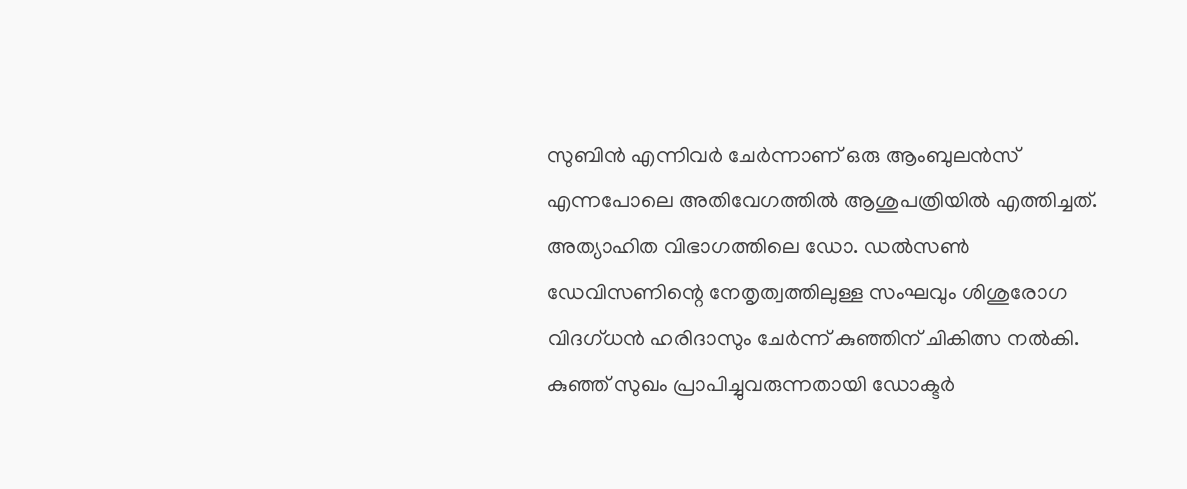സുബിൻ എന്നിവർ ചേർന്നാണ് ഒരു ആംബുലൻസ് എന്നപോലെ അതിവേഗത്തിൽ ആശുപത്രിയിൽ എത്തിച്ചത്. അത്യാഹിത വിഭാഗത്തിലെ ഡോ. ഡൽസൺ ഡേവിസണിന്റെ നേതൃത്വത്തിലുള്ള സംഘവും ശിശുരോഗ വിദഗ്ധൻ ഹരിദാസും ചേർന്ന് കുഞ്ഞിന് ചികിത്സ നൽകി. കുഞ്ഞ് സുഖം പ്രാപിച്ചുവരുന്നതായി ഡോക്ടർ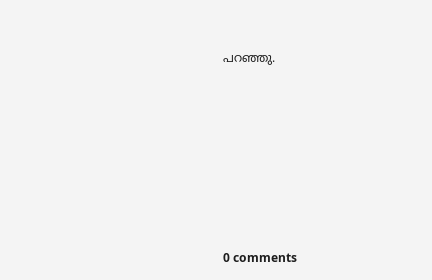പറഞ്ഞു.









0 comments